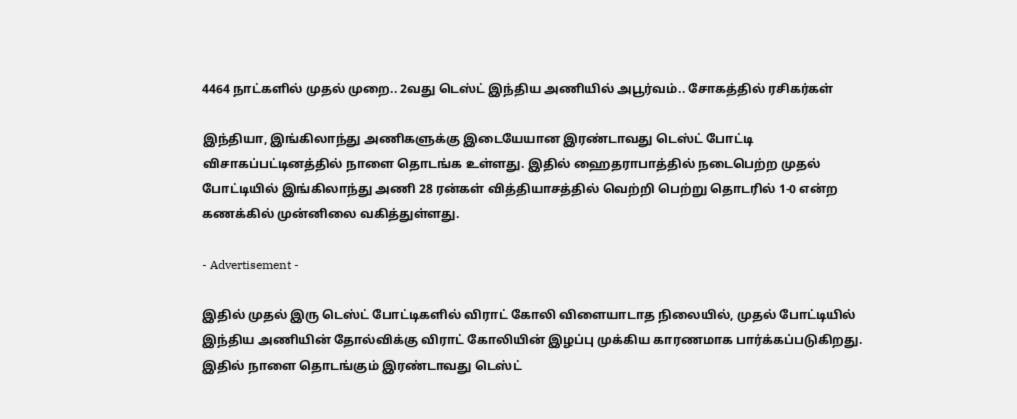4464 நாட்களில் முதல் முறை.. 2வது டெஸ்ட் இந்திய அணியில் அபூர்வம்.. சோகத்தில் ரசிகர்கள்

இந்தியா, இங்கிலாந்து அணிகளுக்கு இடையேயான இரண்டாவது டெஸ்ட் போட்டி விசாகப்பட்டினத்தில் நாளை தொடங்க உள்ளது. இதில் ஹைதராபாத்தில் நடைபெற்ற முதல் போட்டியில் இங்கிலாந்து அணி 28 ரன்கள் வித்தியாசத்தில் வெற்றி பெற்று தொடரில் 1-0 என்ற கணக்கில் முன்னிலை வகித்துள்ளது.

- Advertisement -

இதில் முதல் இரு டெஸ்ட் போட்டிகளில் விராட் கோலி விளையாடாத நிலையில், முதல் போட்டியில் இந்திய அணியின் தோல்விக்கு விராட் கோலியின் இழப்பு முக்கிய காரணமாக பார்க்கப்படுகிறது. இதில் நாளை தொடங்கும் இரண்டாவது டெஸ்ட்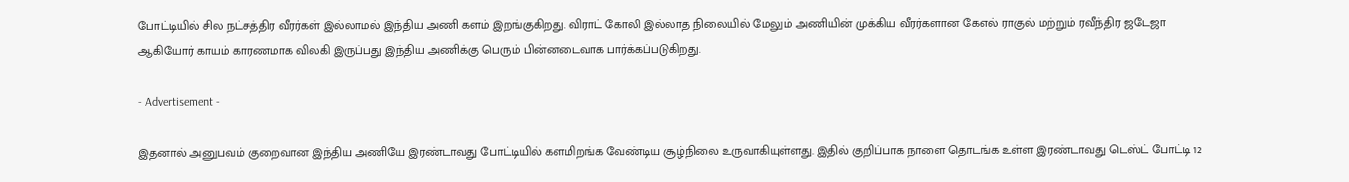போட்டியில் சில நட்சத்திர வீரர்கள் இல்லாமல் இந்திய அணி களம் இறங்குகிறது. விராட் கோலி இல்லாத நிலையில் மேலும் அணியின் முக்கிய வீரர்களான கேஎல் ராகுல் மற்றும் ரவீந்திர ஜடேஜா ஆகியோர் காயம் காரணமாக விலகி இருப்பது இந்திய அணிக்கு பெரும் பின்னடைவாக பார்க்கப்படுகிறது.

- Advertisement -

இதனால் அனுபவம் குறைவான இந்திய அணியே இரண்டாவது போட்டியில் களமிறங்க வேண்டிய சூழ்நிலை உருவாகியுள்ளது. இதில் குறிப்பாக நாளை தொடங்க உள்ள இரண்டாவது டெஸ்ட் போட்டி 12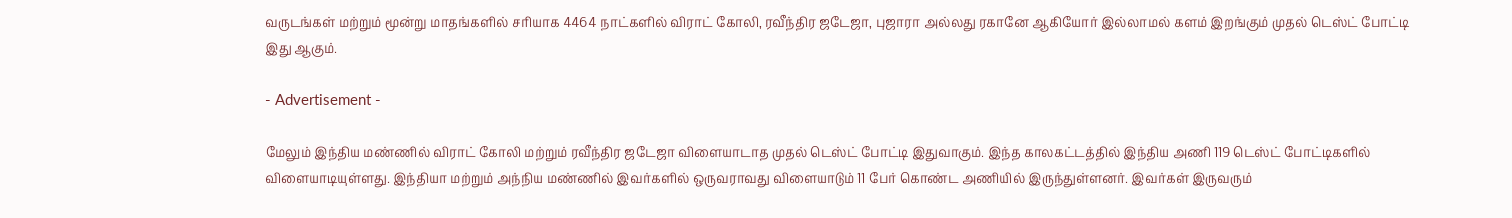வருடங்கள் மற்றும் மூன்று மாதங்களில் சரியாக 4464 நாட்களில் விராட் கோலி, ரவீந்திர ஜடேஜா, புஜாரா அல்லது ரகானே ஆகியோர் இல்லாமல் களம் இறங்கும் முதல் டெஸ்ட் போட்டி இது ஆகும்.

- Advertisement -

மேலும் இந்திய மண்ணில் விராட் கோலி மற்றும் ரவீந்திர ஜடேஜா விளையாடாத முதல் டெஸ்ட் போட்டி இதுவாகும். இந்த காலகட்டத்தில் இந்திய அணி 119 டெஸ்ட் போட்டிகளில் விளையாடியுள்ளது. இந்தியா மற்றும் அந்நிய மண்ணில் இவர்களில் ஒருவராவது விளையாடும் 11 பேர் கொண்ட அணியில் இருந்துள்ளனர். இவர்கள் இருவரும்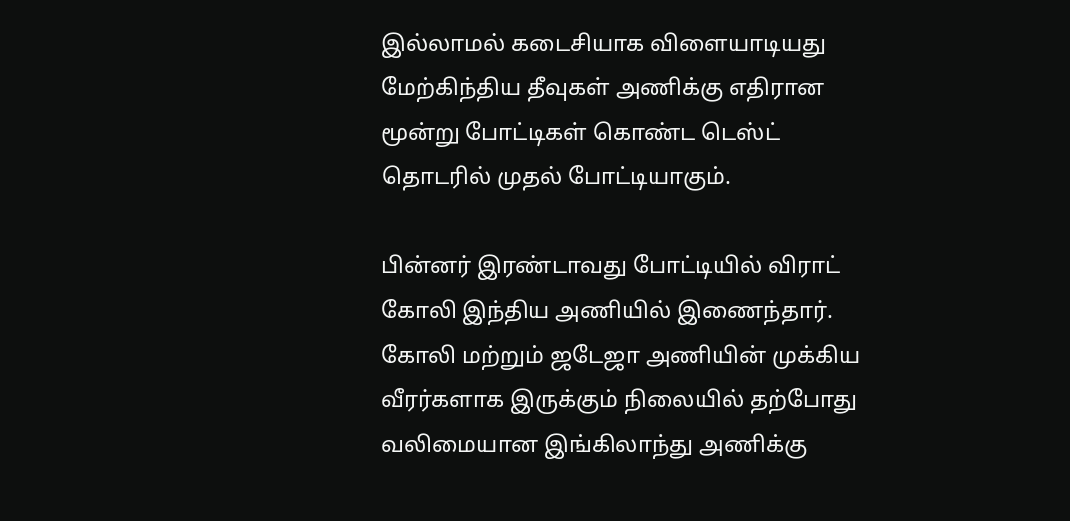இல்லாமல் கடைசியாக விளையாடியது மேற்கிந்திய தீவுகள் அணிக்கு எதிரான மூன்று போட்டிகள் கொண்ட டெஸ்ட் தொடரில் முதல் போட்டியாகும்.

பின்னர் இரண்டாவது போட்டியில் விராட் கோலி இந்திய அணியில் இணைந்தார். கோலி மற்றும் ஜடேஜா அணியின் முக்கிய வீரர்களாக இருக்கும் நிலையில் தற்போது வலிமையான இங்கிலாந்து அணிக்கு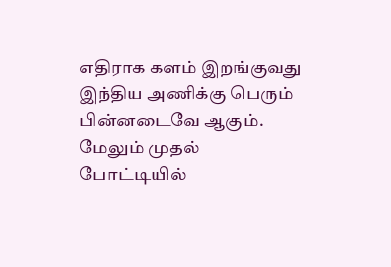எதிராக களம் இறங்குவது இந்திய அணிக்கு பெரும் பின்னடைவே ஆகும். மேலும் முதல் போட்டியில்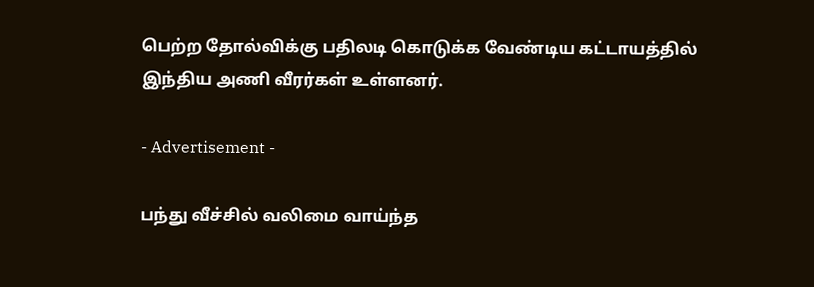பெற்ற தோல்விக்கு பதிலடி கொடுக்க வேண்டிய கட்டாயத்தில் இந்திய அணி வீரர்கள் உள்ளனர்.

- Advertisement -

பந்து வீச்சில் வலிமை வாய்ந்த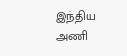இந்திய அணி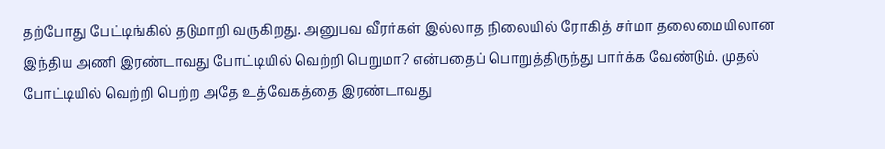தற்போது பேட்டிங்கில் தடுமாறி வருகிறது. அனுபவ வீரர்கள் இல்லாத நிலையில் ரோகித் சர்மா தலைமையிலான இந்திய அணி இரண்டாவது போட்டியில் வெற்றி பெறுமா? என்பதைப் பொறுத்திருந்து பார்க்க வேண்டும். முதல் போட்டியில் வெற்றி பெற்ற அதே உத்வேகத்தை இரண்டாவது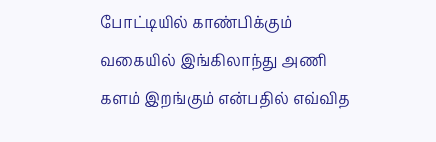போட்டியில் காண்பிக்கும் வகையில் இங்கிலாந்து அணி களம் இறங்கும் என்பதில் எவ்வித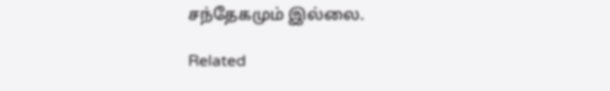சந்தேகமும் இல்லை.

Related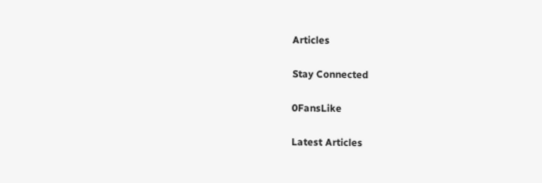Articles

Stay Connected

0FansLike

Latest Articles